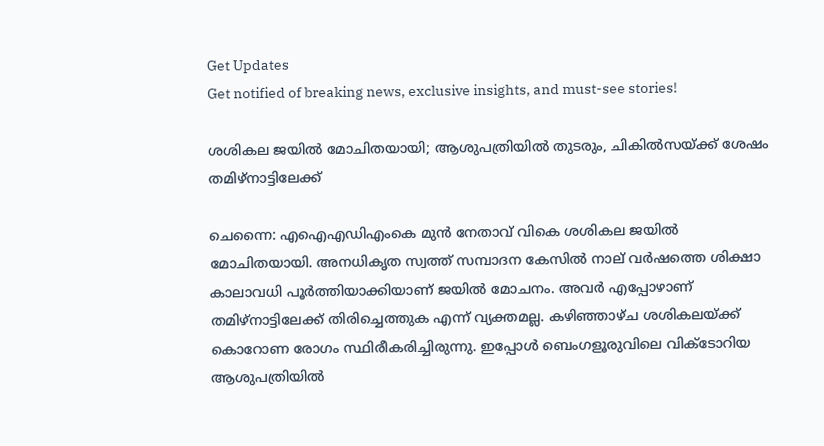Get Updates
Get notified of breaking news, exclusive insights, and must-see stories!

ശശികല ജയില്‍ മോചിതയായി; ആശുപത്രിയില്‍ തുടരും, ചികില്‍സയ്ക്ക് ശേഷം തമിഴ്‌നാട്ടിലേക്ക്

ചെന്നൈ: എഐഎഡിഎംകെ മുന്‍ നേതാവ് വികെ ശശികല ജയില്‍ മോചിതയായി. അനധികൃത സ്വത്ത് സമ്പാദന കേസില്‍ നാല് വര്‍ഷത്തെ ശിക്ഷാ കാലാവധി പൂര്‍ത്തിയാക്കിയാണ് ജയില്‍ മോചനം. അവര്‍ എപ്പോഴാണ് തമിഴ്‌നാട്ടിലേക്ക് തിരിച്ചെത്തുക എന്ന് വ്യക്തമല്ല. കഴിഞ്ഞാഴ്ച ശശികലയ്ക്ക് കൊറോണ രോഗം സ്ഥിരീകരിച്ചിരുന്നു. ഇപ്പോള്‍ ബെംഗളൂരുവിലെ വിക്ടോറിയ ആശുപത്രിയില്‍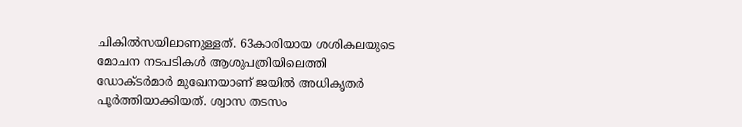ചികില്‍സയിലാണുള്ളത്. 63കാരിയായ ശശികലയുടെ മോചന നടപടികള്‍ ആശുപത്രിയിലെത്തി ഡോക്ടര്‍മാര്‍ മുഖേനയാണ് ജയില്‍ അധികൃതര്‍ പൂര്‍ത്തിയാക്കിയത്. ശ്വാസ തടസം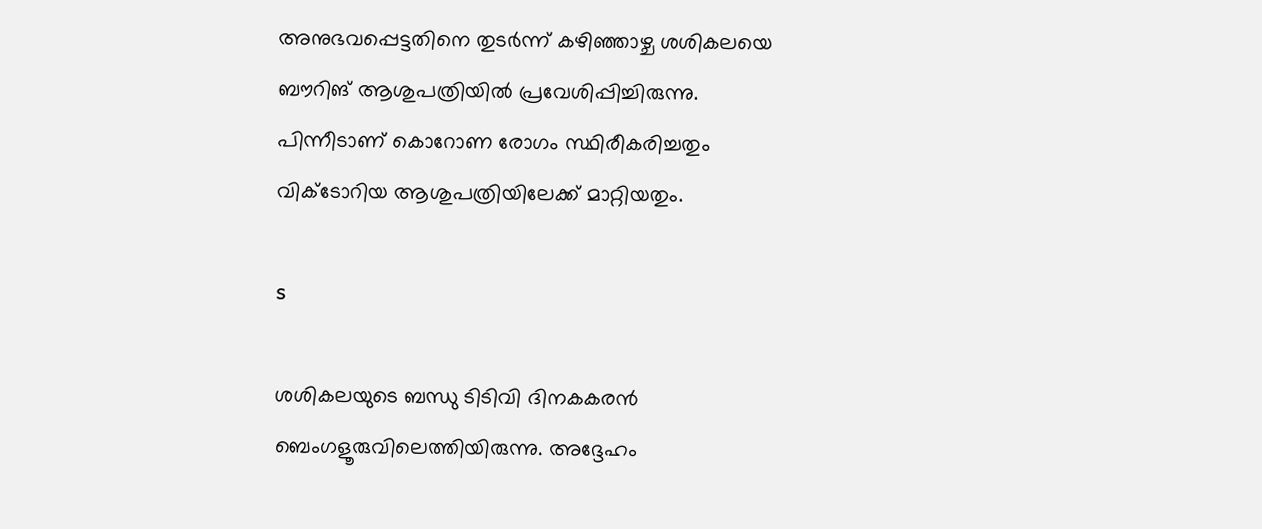അനുഭവപ്പെട്ടതിനെ തുടര്‍ന്ന് കഴിഞ്ഞാഴ്ച ശശികലയെ ബൗറിങ് ആശുപത്രിയില്‍ പ്രവേശിപ്പിച്ചിരുന്നു. പിന്നീടാണ് കൊറോണ രോഗം സ്ഥിരീകരിച്ചതും വിക്ടോറിയ ആശുപത്രിയിലേക്ക് മാറ്റിയതും.

s

ശശികലയുടെ ബന്ധു ടിടിവി ദിനകകരന്‍ ബെംഗളൂരുവിലെത്തിയിരുന്നു. അദ്ദേഹം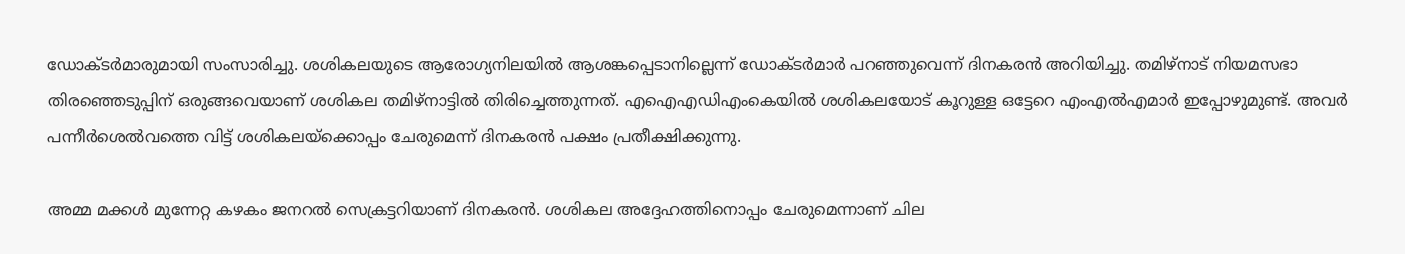ഡോക്ടര്‍മാരുമായി സംസാരിച്ചു. ശശികലയുടെ ആരോഗ്യനിലയില്‍ ആശങ്കപ്പെടാനില്ലെന്ന് ഡോക്ടര്‍മാര്‍ പറഞ്ഞുവെന്ന് ദിനകരന്‍ അറിയിച്ചു. തമിഴ്‌നാട് നിയമസഭാ തിരഞ്ഞെടുപ്പിന് ഒരുങ്ങവെയാണ് ശശികല തമിഴ്‌നാട്ടില്‍ തിരിച്ചെത്തുന്നത്. എഐഎഡിഎംകെയില്‍ ശശികലയോട് കൂറുള്ള ഒട്ടേറെ എംഎല്‍എമാര്‍ ഇപ്പോഴുമുണ്ട്. അവര്‍ പന്നീര്‍ശെല്‍വത്തെ വിട്ട് ശശികലയ്‌ക്കൊപ്പം ചേരുമെന്ന് ദിനകരന്‍ പക്ഷം പ്രതീക്ഷിക്കുന്നു.

അമ്മ മക്കള്‍ മുന്നേറ്റ കഴകം ജനറല്‍ സെക്രട്ടറിയാണ് ദിനകരന്‍. ശശികല അദ്ദേഹത്തിനൊപ്പം ചേരുമെന്നാണ് ചില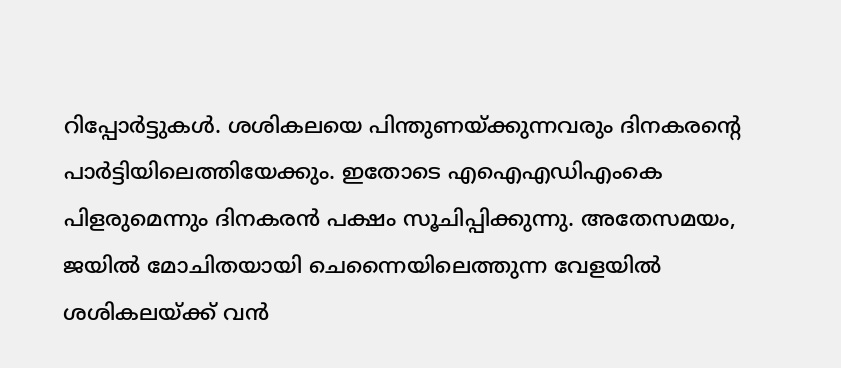റിപ്പോര്‍ട്ടുകള്‍. ശശികലയെ പിന്തുണയ്ക്കുന്നവരും ദിനകരന്റെ പാര്‍ട്ടിയിലെത്തിയേക്കും. ഇതോടെ എഐഎഡിഎംകെ പിളരുമെന്നും ദിനകരന്‍ പക്ഷം സൂചിപ്പിക്കുന്നു. അതേസമയം, ജയില്‍ മോചിതയായി ചെന്നൈയിലെത്തുന്ന വേളയില്‍ ശശികലയ്ക്ക് വന്‍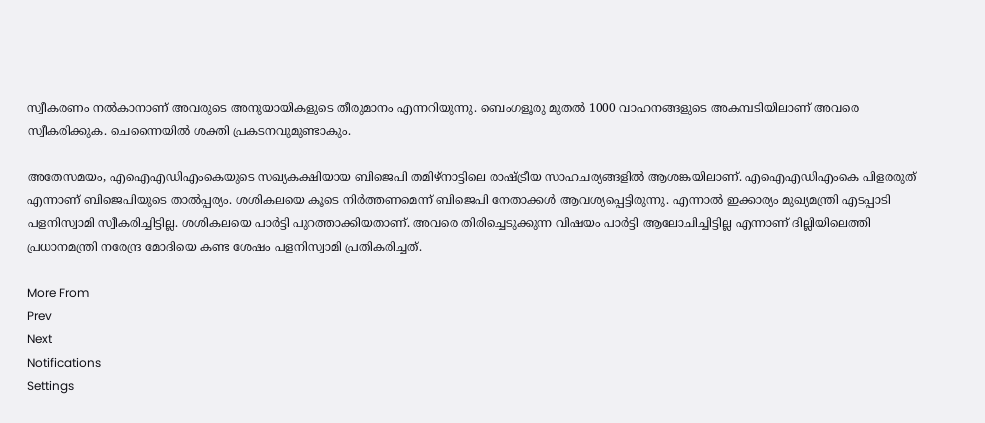സ്വീകരണം നല്‍കാനാണ് അവരുടെ അനുയായികളുടെ തീരുമാനം എന്നറിയുന്നു. ബെംഗളൂരു മുതല്‍ 1000 വാഹനങ്ങളുടെ അകമ്പടിയിലാണ് അവരെ സ്വീകരിക്കുക. ചെന്നൈയില്‍ ശക്തി പ്രകടനവുമുണ്ടാകും.

അതേസമയം, എഐഎഡിഎംകെയുടെ സഖ്യകക്ഷിയായ ബിജെപി തമിഴ്‌നാട്ടിലെ രാഷ്ട്രീയ സാഹചര്യങ്ങളില്‍ ആശങ്കയിലാണ്. എഐഎഡിഎംകെ പിളരരുത് എന്നാണ് ബിജെപിയുടെ താല്‍പ്പര്യം. ശശികലയെ കൂടെ നിര്‍ത്തണമെന്ന് ബിജെപി നേതാക്കള്‍ ആവശ്യപ്പെട്ടിരുന്നു. എന്നാല്‍ ഇക്കാര്യം മുഖ്യമന്ത്രി എടപ്പാടി പളനിസ്വാമി സ്വീകരിച്ചിട്ടില്ല. ശശികലയെ പാര്‍ട്ടി പുറത്താക്കിയതാണ്. അവരെ തിരിച്ചെടുക്കുന്ന വിഷയം പാര്‍ട്ടി ആലോചിച്ചിട്ടില്ല എന്നാണ് ദില്ലിയിലെത്തി പ്രധാനമന്ത്രി നരേന്ദ്ര മോദിയെ കണ്ട ശേഷം പളനിസ്വാമി പ്രതികരിച്ചത്.

More From
Prev
Next
Notifications
Settings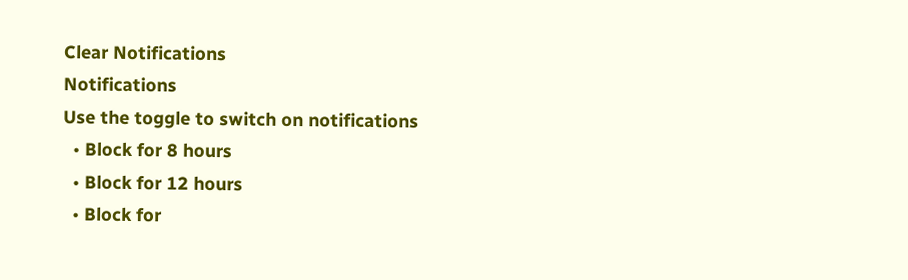Clear Notifications
Notifications
Use the toggle to switch on notifications
  • Block for 8 hours
  • Block for 12 hours
  • Block for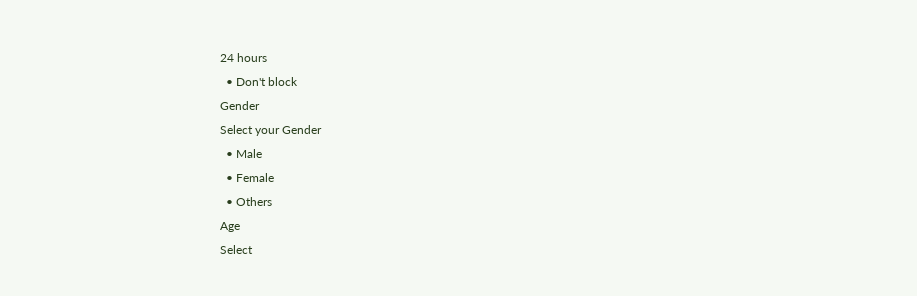24 hours
  • Don't block
Gender
Select your Gender
  • Male
  • Female
  • Others
Age
Select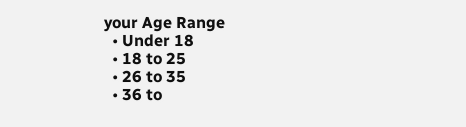your Age Range
  • Under 18
  • 18 to 25
  • 26 to 35
  • 36 to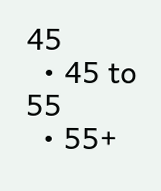45
  • 45 to 55
  • 55+